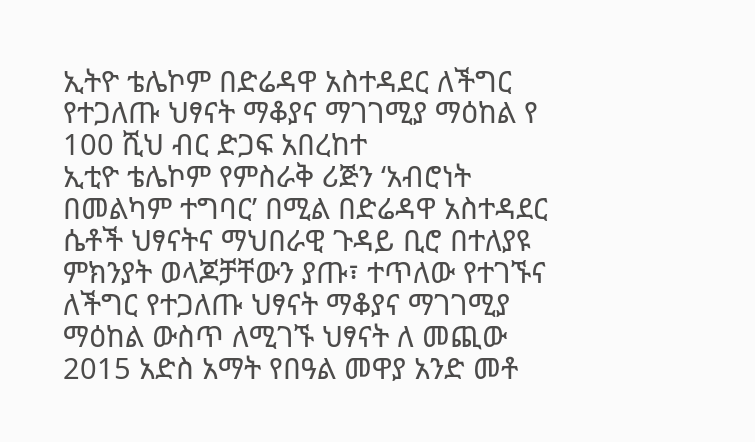ኢትዮ ቴሌኮም በድሬዳዋ አስተዳደር ለችግር የተጋለጡ ህፃናት ማቆያና ማገገሚያ ማዕከል የ 100 ሺህ ብር ድጋፍ አበረከተ
ኢቲዮ ቴሌኮም የምስራቅ ሪጅን ‘አብሮነት በመልካም ተግባር’ በሚል በድሬዳዋ አስተዳደር ሴቶች ህፃናትና ማህበራዊ ጉዳይ ቢሮ በተለያዩ ምክንያት ወላጆቻቸውን ያጡ፣ ተጥለው የተገኙና ለችግር የተጋለጡ ህፃናት ማቆያና ማገገሚያ ማዕከል ውስጥ ለሚገኙ ህፃናት ለ መጪው 2015 አድስ አማት የበዓል መዋያ አንድ መቶ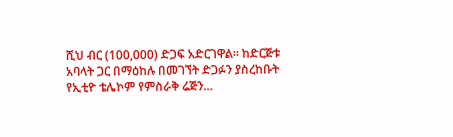ሺህ ብር (100,000) ድጋፍ አድርገዋል። ከድርጅቱ አባላት ጋር በማዕከሉ በመገኘት ድጋፉን ያስረከቡት የኢቲዮ ቴሌኮም የምስራቅ ሬጅን…